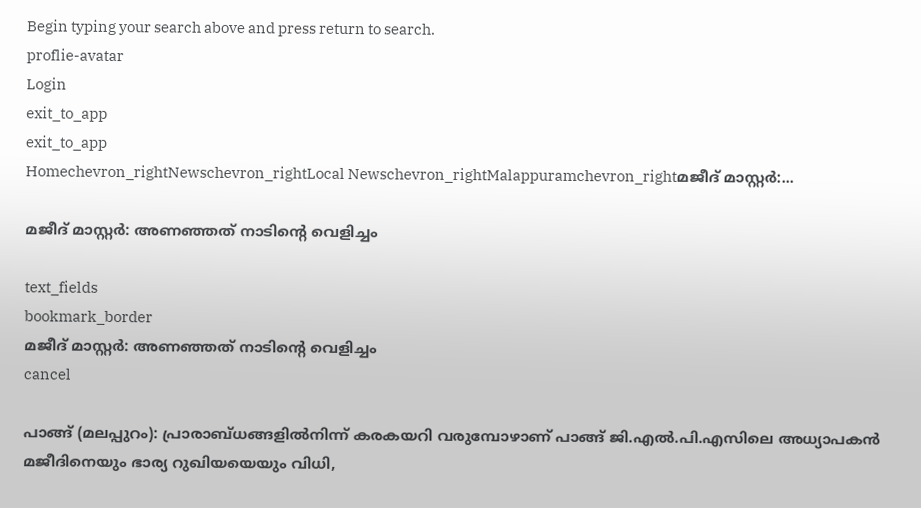Begin typing your search above and press return to search.
proflie-avatar
Login
exit_to_app
exit_to_app
Homechevron_rightNewschevron_rightLocal Newschevron_rightMalappuramchevron_rightമജീദ് മാസ്റ്റർ:...

മജീദ് മാസ്റ്റർ: അണഞ്ഞത് നാടിന്റെ വെളിച്ചം

text_fields
bookmark_border
മജീദ് മാസ്റ്റർ: അണഞ്ഞത് നാടിന്റെ വെളിച്ചം
cancel

പാങ്ങ് (മലപ്പുറം): പ്രാരാബ്ധങ്ങളിൽനിന്ന് കരകയറി വരുമ്പോഴാണ് പാങ്ങ് ജി.എൽ.പി.എസിലെ അധ്യാപകൻ മജീദിനെയും ഭാര്യ റുഖിയയെയും വിധി,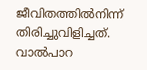ജീവിതത്തിൽനിന്ന് തിരിച്ചുവിളിച്ചത്. വാൽപാറ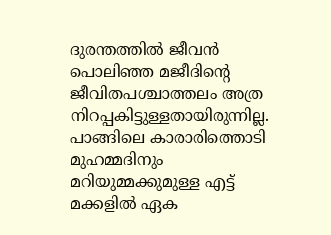ദുരന്തത്തിൽ ജീവൻ പൊലിഞ്ഞ മജീദിന്റെ ജീവിതപശ്ചാത്തലം അത്ര നിറപ്പകിട്ടുള്ളതായിരുന്നില്ല. പാങ്ങിലെ കാരാരിത്തൊടി മുഹമ്മദിനും മറിയുമ്മക്കുമുള്ള എട്ട് മക്കളിൽ ഏക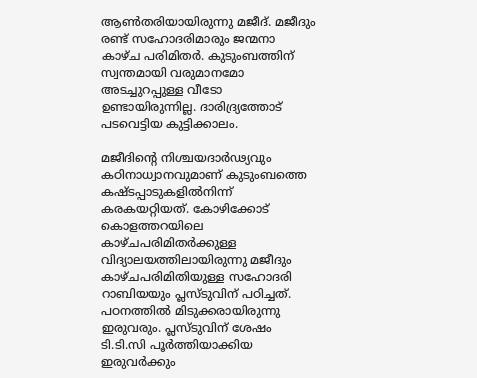ആൺതരിയായിരുന്നു മജീദ്. മജീദും രണ്ട് സഹോദരിമാരും ജന്മനാ കാഴ്ച പരിമിതർ. കുടുംബത്തിന് സ്വന്തമായി വരുമാനമോ അടച്ചുറപ്പുള്ള വീടോ ഉണ്ടായിരുന്നില്ല. ദാരിദ്ര്യത്തോട് പടവെട്ടിയ കുട്ടിക്കാലം.

മജീദിന്റെ നിശ്ചയദാർഢ്യവും കഠിനാധ്വാനവുമാണ് കുടുംബത്തെ കഷ്ടപ്പാടുകളിൽനിന്ന് കരകയറ്റിയത്. കോഴിക്കോട് കൊളത്തറയിലെ കാഴ്ചപരിമിതർക്കുള്ള വിദ്യാലയത്തിലായിരുന്നു മജീദും കാഴ്ചപരിമിതിയുള്ള സഹോദരി റാബിയയും പ്ലസ്ടുവിന് പഠിച്ചത്. പഠനത്തിൽ മിടുക്കരായിരുന്നു ഇരുവരും. പ്ലസ്ടുവിന് ശേഷം ടി.ടി.സി പൂർത്തിയാക്കിയ ഇരുവർക്കും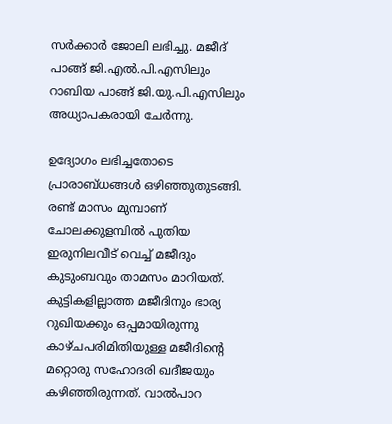സർക്കാർ ജോലി ലഭിച്ചു. മജീദ് പാങ്ങ് ജി.എൽ.പി.എസിലും റാബിയ പാങ്ങ് ജി.യു.പി.എസിലും അധ്യാപകരായി ചേർന്നു.

ഉദ്യോഗം ലഭിച്ചതോടെ പ്രാരാബ്ധങ്ങൾ ഒഴിഞ്ഞുതുടങ്ങി. രണ്ട് മാസം മുമ്പാണ് ചോലക്കുളമ്പിൽ പുതിയ ഇരുനിലവീട് വെച്ച് മജീദും കുടുംബവും താമസം മാറിയത്. കുട്ടികളില്ലാത്ത മജീദിനും ഭാര്യ റുഖിയക്കും ഒപ്പമായിരുന്നു കാഴ്ചപരിമിതിയുള്ള മജീദിന്റെ മറ്റൊരു സഹോദരി ഖദീജയും കഴിഞ്ഞിരുന്നത്. വാൽപാറ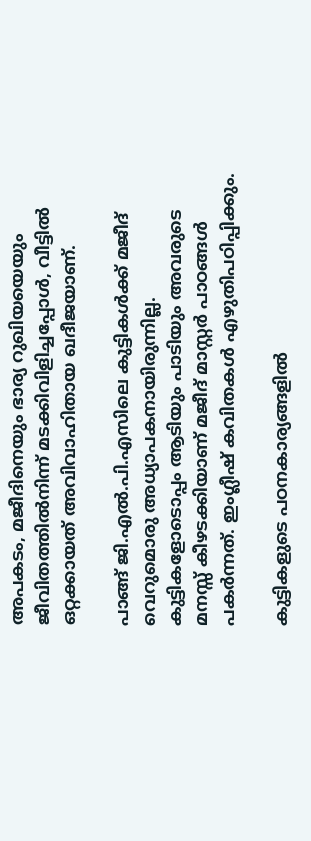അപകടം, മജീദിനെയും ഭാര്യ റുഖിയയെയും ജീവിതത്തിൽനിന്ന് മടക്കിവിളിച്ചപ്പോൾ, വീട്ടിൽ ഒറ്റക്കായത് അവിവാഹിതായ ഖദീജയാണ്.

പാങ്ങ് ജി.എൽ.പി.എസിലെ കുട്ടികൾക്ക് മജീദ് വെറുമൊരു അധ്യാപകനായിരുന്നില്ല. കുട്ടികളോടൊപ്പം ആടിയും പാടിയും അവരുടെ മനസ്സ് കീഴടക്കിയാണ് മജീദ് മാസ്റ്റർ പാഠങ്ങൾ പകർന്നത്. ഇംഗ്ലീഷ് കവിതകൾ എഴുതിപഠിപ്പിക്കും.

കുട്ടികളുടെ പഠനകാര്യങ്ങളിൽ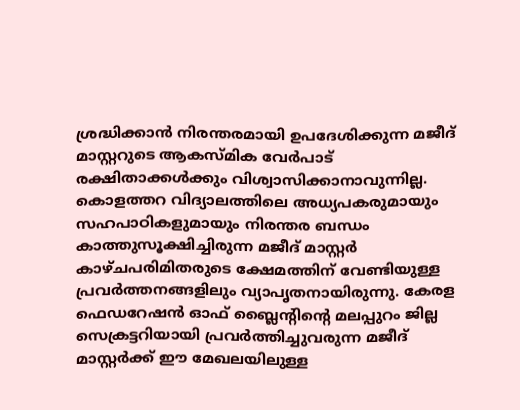ശ്രദ്ധിക്കാൻ നിരന്തരമായി ഉപദേശിക്കുന്ന മജീദ് മാസ്റ്ററുടെ ആകസ്മിക വേർപാട് രക്ഷിതാക്കൾക്കും വിശ്വാസിക്കാനാവുന്നില്ല. കൊളത്തറ വിദ്യാലത്തിലെ അധ്യപകരുമായും സഹപാഠികളുമായും നിരന്തര ബന്ധം കാത്തുസൂക്ഷിച്ചിരുന്ന മജീദ് മാസ്റ്റർ കാഴ്ചപരിമിതരുടെ ക്ഷേമത്തിന് വേണ്ടിയുള്ള പ്രവർത്തനങ്ങളിലും വ്യാപൃതനായിരുന്നു. കേരള ഫെഡറേഷൻ ഓഫ് ബ്ലൈന്റിന്റെ മലപ്പുറം ജില്ല സെക്രട്ടറിയായി പ്രവർത്തിച്ചുവരുന്ന മജീദ് മാസ്റ്റർക്ക് ഈ മേഖലയിലുള്ള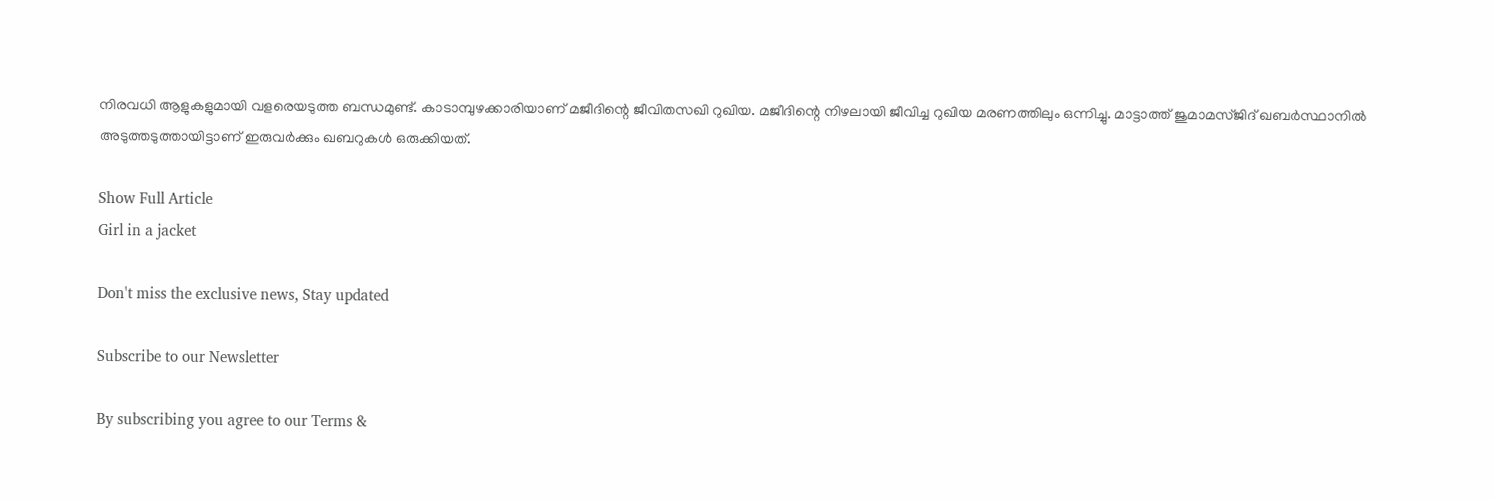നിരവധി ആളുകളുമായി വളരെയടുത്ത ബന്ധമുണ്ട്. കാടാമ്പുഴക്കാരിയാണ് മജീദിന്റെ ജീവിതസഖി റുഖിയ. മജീദിന്റെ നിഴലായി ജീവിച്ച റുഖിയ മരണത്തിലും ഒന്നിച്ചു. മാട്ടാത്ത് ജുമാമസ്ജിദ് ഖബർസ്ഥാനിൽ അടുത്തടുത്തായിട്ടാണ് ഇരുവർക്കും ഖബറുകൾ ഒരുക്കിയത്.

Show Full Article
Girl in a jacket

Don't miss the exclusive news, Stay updated

Subscribe to our Newsletter

By subscribing you agree to our Terms &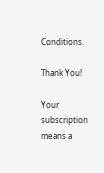Conditions.

Thank You!

Your subscription means a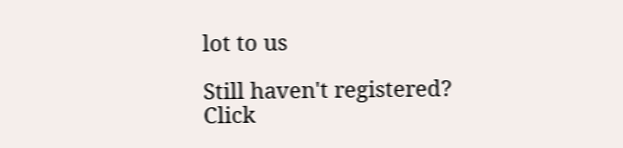lot to us

Still haven't registered? Click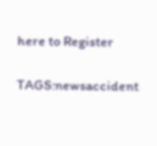here to Register

TAGS:newsaccident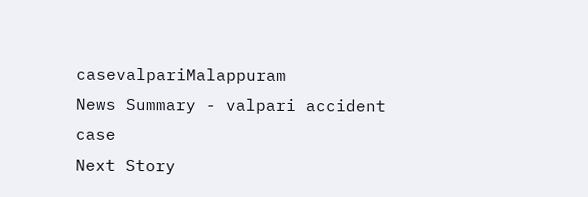casevalpariMalappuram
News Summary - valpari accident case
Next Story